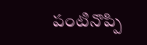పంటినొప్పి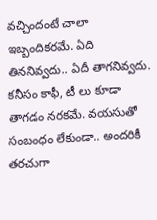వచ్చిందంటే చాలా ఇబ్బందికరమే. ఏది తిననివ్వదు.. ఏదీ తాగనివ్వదు. కనీసం కాఫీ, టీ లు కూడా తాగడం నరకమే. వయసుతో సంబంధం లేకుండా.. అందరికీ తరచుగా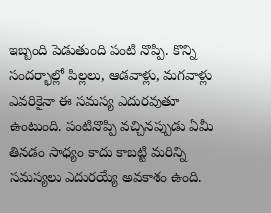ఇబ్బంది పెడుతుంది పంటి నొప్పి. కొన్ని సందర్భాల్లో పిల్లలు, ఆడవాళ్లు, మగవాళ్లు ఎవరికైనా ఈ సమస్య ఎదురవుతూ ఉంటుంది. పంటినొప్పి వచ్చినప్పుడు ఏమీ తినడం సాధ్యం కాదు కాబట్టి మరిన్ని సమస్యలు ఎదురయ్యే అవకాశం ఉంది.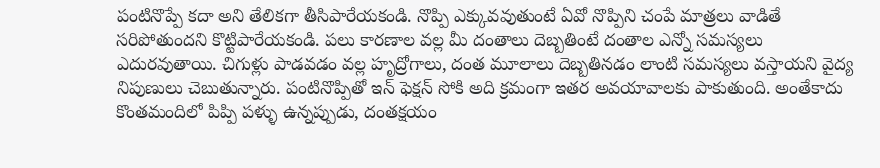పంటినొప్పే కదా అని తేలికగా తీసిపారేయకండి. నొప్పి ఎక్కువవుతుంటే ఏవో నొప్పిని చంపే మాత్రలు వాడితే సరిపోతుందని కొట్టిపారేయకండి. పలు కారణాల వల్ల మీ దంతాలు దెబ్బతింటే దంతాల ఎన్నో సమస్యలు ఎదురవుతాయి. చిగుళ్లు పాడవడం వల్ల హృద్రోగాలు, దంత మూలాలు దెబ్బతినడం లాంటి సమస్యలు వస్తాయని వైద్య నిపుణులు చెబుతున్నారు. పంటినొప్పితో ఇన్ ఫెక్షన్ సోకి అది క్రమంగా ఇతర అవయావాలకు పాకుతుంది. అంతేకాదు కొంతమందిలో పిప్పి పళ్ళు ఉన్నప్పుడు, దంతక్షయం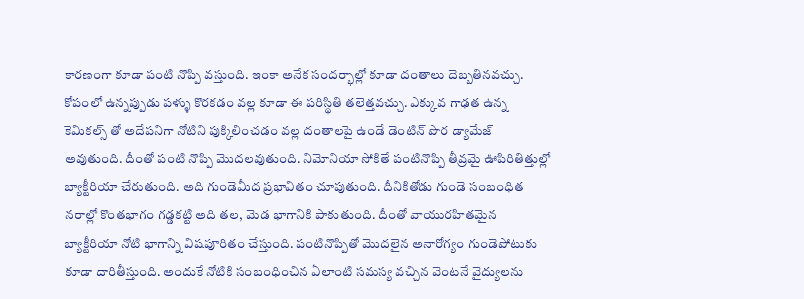కారణంగా కూడా పంటి నొప్పి వస్తుంది. ఇంకా అనేక సందర్భాల్లో కూడా దంతాలు దెబ్బతినవచ్చు. కోపంలో ఉన్నప్పుడు పళ్ళు కొరకడం వల్ల కూడా ఈ పరిస్థితి తలెత్తవచ్చు. ఎక్కువ గాఢత ఉన్న కెమికల్స్ తో అదేపనిగా నోటిని పుక్కిలించడం వల్ల దంతాలపై ఉండే డెంటిన్ పొర డ్యామేజ్ అవుతుంది. దీంతో పంటి నొప్పి మొదలవుతుంది. నిమోనియా సోకితే పంటినొప్పి తీవ్రమై ఊపిరితిత్తుల్లో బ్యాక్టీరియా చేరుతుంది. అది గుండెమీద ప్రభావితం చూపుతుంది. దీనికితోడు గుండె సంబంధిత నరాల్లో కొంతభాగం గడ్డకట్టి అది తల, మెడ భాగానికి పాకుతుంది. దీంతో వాయురహితమైన బ్యాక్టీరియా నోటి భాగాన్ని విషపూరితం చేస్తుంది. పంటినొప్పితో మొదలైన అనారోగ్యం గుండెపోటుకు కూడా దారితీస్తుంది. అందుకే నోటికి సంబంధించిన ఏలాంటి సమస్య వచ్చిన వెంటనే వైద్యులను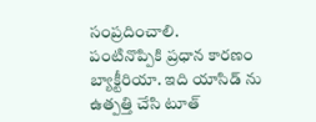సంప్రదించాలి.
పంటినొప్పికి ప్రధాన కారణం బ్యాక్టీరియా. ఇది యాసిడ్ ను ఉత్పత్తి చేసి టూత్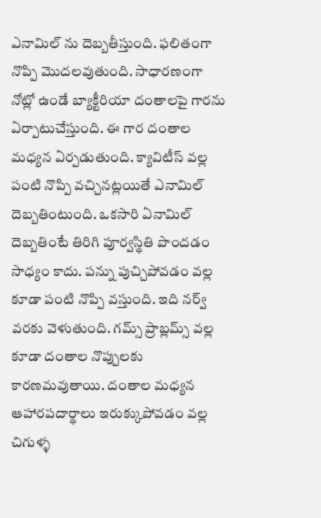ఎనామిల్ ను దెబ్బతీస్తుంది. ఫలితంగా నొప్పి మొదలవుతుంది. సాధారణంగా నోట్లో ఉండే బ్యాక్టీరియా దంతాలపై గారను ఏర్పాటుచేస్తుంది. ఈ గార దంతాల మధ్యన ఏర్పడుతుంది. క్యావిటీస్ వల్ల పంటి నొప్పి వచ్చినట్లయితే ఎనామిల్ దెబ్బతింటుంది. ఒకసారి ఏనామిల్ దెబ్బతింటే తిరిగి పూర్వస్థితి పొందడం సాధ్యం కాదు. పన్ను పుచ్చిపోవడం వల్ల కూడా పంటి నొప్పి వస్తుంది. ఇది నర్వ్ వరకు వెళుతుంది. గమ్స్ ప్రాబ్లమ్స్ వల్ల కూడా దంతాల నొప్పులకు కారణమవుతాయి. దంతాల మధ్యన ఆహారపదార్థాలు ఇరుక్కుపోవడం వల్ల చిగుళ్ళ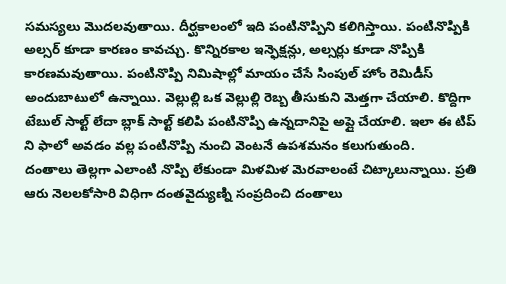సమస్యలు మొదలవుతాయి. దీర్ఘకాలంలో ఇది పంటినొప్పిని కలిగిస్తాయి. పంటినొప్పికి అల్సర్ కూడా కారణం కావచ్చు. కొన్నిరకాల ఇన్ఫెక్షన్లు, అల్సర్లు కూడా నొప్పికి కారణమవుతాయి. పంటినొప్పి నిమిషాల్లో మాయం చేసే సింపుల్ హోం రెమిడీస్ అందుబాటులో ఉన్నాయి. వెల్లుల్లి ఒక వెల్లుల్లి రెబ్బ తీసుకుని మెత్తగా చేయాలి. కొద్దిగా టేబుల్ సాల్ట్ లేదా బ్లాక్ సాల్ట్ కలిపి పంటినొప్పి ఉన్నదానిపై అప్లై చేయాలి. ఇలా ఈ టిప్ ని ఫాలో అవడం వల్ల పంటినొప్పి నుంచి వెంటనే ఉపశమనం కలుగుతుంది.
దంతాలు తెల్లగా ఎలాంటి నొప్పి లేకుండా మిళమిళ మెరవాలంటే చిట్కాలున్నాయి. ప్రతి ఆరు నెలలకోసారి విధిగా దంతవైద్యుణ్ని సంప్రదించి దంతాలు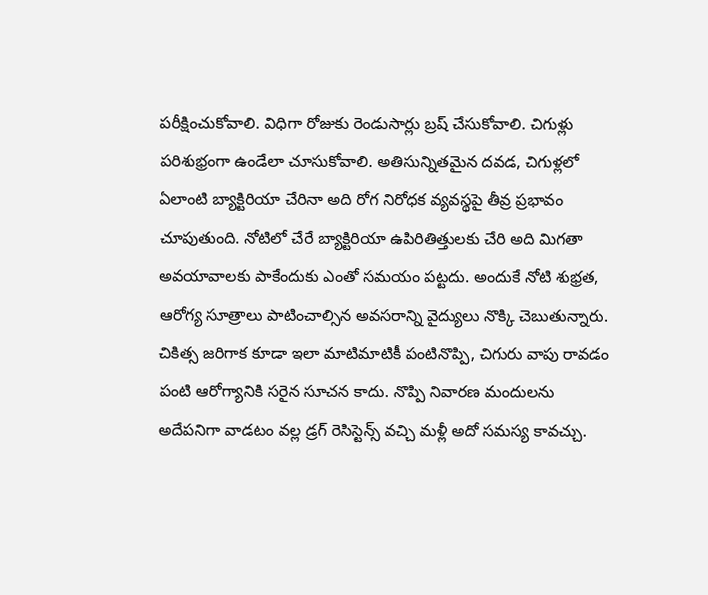పరీక్షించుకోవాలి. విధిగా రోజుకు రెండుసార్లు బ్రష్ చేసుకోవాలి. చిగుళ్లు పరిశుభ్రంగా ఉండేలా చూసుకోవాలి. అతిసున్నితమైన దవడ, చిగుళ్లలో ఏలాంటి బ్యాక్టిరియా చేరినా అది రోగ నిరోధక వ్యవస్థపై తీవ్ర ప్రభావం చూపుతుంది. నోటిలో చేరే బ్యాక్టిరియా ఉపిరితిత్తులకు చేరి అది మిగతా అవయావాలకు పాకేందుకు ఎంతో సమయం పట్టదు. అందుకే నోటి శుభ్రత, ఆరోగ్య సూత్రాలు పాటించాల్సిన అవసరాన్ని వైద్యులు నొక్కి చెబుతున్నారు.
చికిత్స జరిగాక కూడా ఇలా మాటిమాటికీ పంటినొప్పి, చిగురు వాపు రావడం పంటి ఆరోగ్యానికి సరైన సూచన కాదు. నొప్పి నివారణ మందులను అదేపనిగా వాడటం వల్ల డ్రగ్ రెసిస్టెన్స్ వచ్చి మళ్లీ అదో సమస్య కావచ్చు.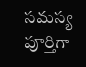సమస్య పూర్తిగా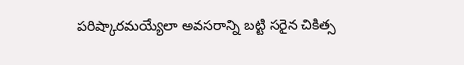పరిష్కారమయ్యేలా అవసరాన్ని బట్టి సరైన చికిత్స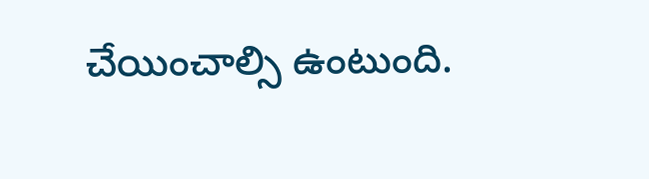చేయించాల్సి ఉంటుంది.